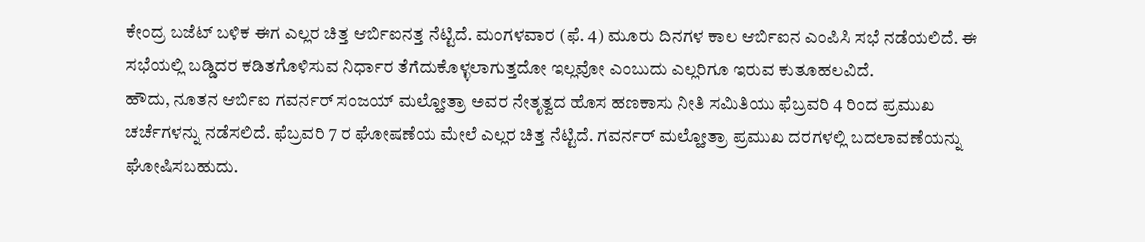ಕೇಂದ್ರ ಬಜೆಟ್ ಬಳಿಕ ಈಗ ಎಲ್ಲರ ಚಿತ್ತ ಆರ್ಬಿಐನತ್ತ ನೆಟ್ಟಿದೆ. ಮಂಗಳವಾರ (ಫೆ. 4) ಮೂರು ದಿನಗಳ ಕಾಲ ಆರ್ಬಿಐನ ಎಂಪಿಸಿ ಸಭೆ ನಡೆಯಲಿದೆ. ಈ ಸಭೆಯಲ್ಲಿ ಬಡ್ಡಿದರ ಕಡಿತಗೊಳಿಸುವ ನಿರ್ಧಾರ ತೆಗೆದುಕೊಳ್ಳಲಾಗುತ್ತದೋ ಇಲ್ಲವೋ ಎಂಬುದು ಎಲ್ಲರಿಗೂ ಇರುವ ಕುತೂಹಲವಿದೆ.
ಹೌದು, ನೂತನ ಆರ್ಬಿಐ ಗವರ್ನರ್ ಸಂಜಯ್ ಮಲ್ಹೋತ್ರಾ ಅವರ ನೇತೃತ್ವದ ಹೊಸ ಹಣಕಾಸು ನೀತಿ ಸಮಿತಿಯು ಫೆಬ್ರವರಿ 4 ರಿಂದ ಪ್ರಮುಖ ಚರ್ಚೆಗಳನ್ನು ನಡೆಸಲಿದೆ. ಫೆಬ್ರವರಿ 7 ರ ಘೋಷಣೆಯ ಮೇಲೆ ಎಲ್ಲರ ಚಿತ್ತ ನೆಟ್ಟಿದೆ. ಗವರ್ನರ್ ಮಲ್ಹೋತ್ರಾ ಪ್ರಮುಖ ದರಗಳಲ್ಲಿ ಬದಲಾವಣೆಯನ್ನು ಘೋಷಿಸಬಹುದು.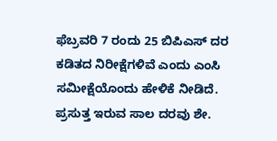ಫೆಬ್ರವರಿ 7 ರಂದು 25 ಬಿಪಿಎಸ್ ದರ ಕಡಿತದ ನಿರೀಕ್ಷೆಗಳಿವೆ ಎಂದು ಎಂಸಿ ಸಮೀಕ್ಷೆಯೊಂದು ಹೇಳಿಕೆ ನೀಡಿದೆ. ಪ್ರಸುತ್ತ ಇರುವ ಸಾಲ ದರವು ಶೇ.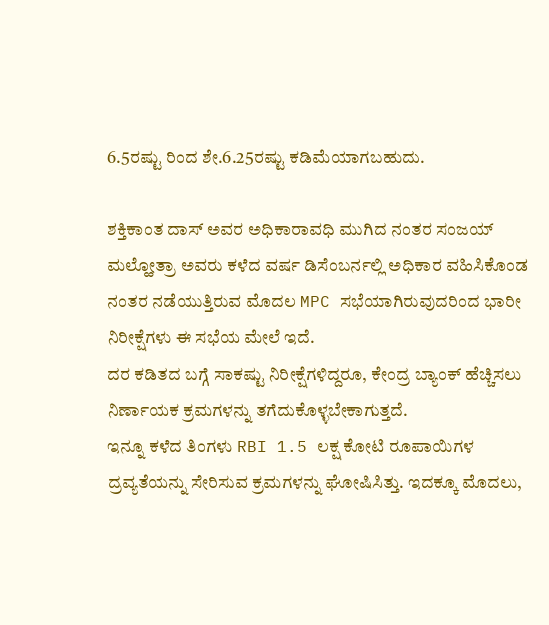6.5ರಷ್ಟು ರಿಂದ ಶೇ.6.25ರಷ್ಟು ಕಡಿಮೆಯಾಗಬಹುದು.

ಶಕ್ತಿಕಾಂತ ದಾಸ್ ಅವರ ಅಧಿಕಾರಾವಧಿ ಮುಗಿದ ನಂತರ ಸಂಜಯ್ ಮಲ್ಹೋತ್ರಾ ಅವರು ಕಳೆದ ವರ್ಷ ಡಿಸೆಂಬರ್ನಲ್ಲಿ ಅಧಿಕಾರ ವಹಿಸಿಕೊಂಡ ನಂತರ ನಡೆಯುತ್ತಿರುವ ಮೊದಲ MPC ಸಭೆಯಾಗಿರುವುದರಿಂದ ಭಾರೀ ನಿರೀಕ್ಷೆಗಳು ಈ ಸಭೆಯ ಮೇಲೆ ಇದೆ.
ದರ ಕಡಿತದ ಬಗ್ಗೆ ಸಾಕಷ್ಟು ನಿರೀಕ್ಷೆಗಳಿದ್ದರೂ, ಕೇಂದ್ರ ಬ್ಯಾಂಕ್ ಹೆಚ್ಚಿಸಲು ನಿರ್ಣಾಯಕ ಕ್ರಮಗಳನ್ನು ತಗೆದುಕೊಳ್ಳಬೇಕಾಗುತ್ತದೆ.
ಇನ್ನೂ ಕಳೆದ ತಿಂಗಳು RBI 1.5 ಲಕ್ಷ ಕೋಟಿ ರೂಪಾಯಿಗಳ ದ್ರವ್ಯತೆಯನ್ನು ಸೇರಿಸುವ ಕ್ರಮಗಳನ್ನು ಘೋಷಿಸಿತ್ತು. ಇದಕ್ಕೂ ಮೊದಲು,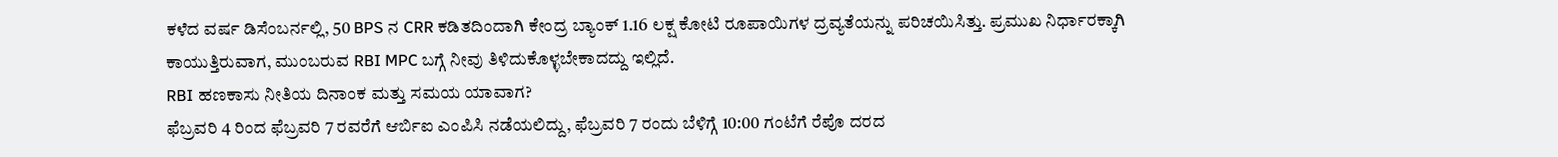ಕಳೆದ ವರ್ಷ ಡಿಸೆಂಬರ್ನಲ್ಲಿ, 50 BPS ನ CRR ಕಡಿತದಿಂದಾಗಿ ಕೇಂದ್ರ ಬ್ಯಾಂಕ್ 1.16 ಲಕ್ಷ ಕೋಟಿ ರೂಪಾಯಿಗಳ ದ್ರವ್ಯತೆಯನ್ನು ಪರಿಚಯಿಸಿತ್ತು. ಪ್ರಮುಖ ನಿರ್ಧಾರಕ್ಕಾಗಿ ಕಾಯುತ್ತಿರುವಾಗ, ಮುಂಬರುವ RBI MPC ಬಗ್ಗೆ ನೀವು ತಿಳಿದುಕೊಳ್ಳಬೇಕಾದದ್ದು ಇಲ್ಲಿದೆ.
RBI ಹಣಕಾಸು ನೀತಿಯ ದಿನಾಂಕ ಮತ್ತು ಸಮಯ ಯಾವಾಗ?
ಫೆಬ್ರವರಿ 4 ರಿಂದ ಫೆಬ್ರವರಿ 7 ರವರೆಗೆ ಆರ್ಬಿಐ ಎಂಪಿಸಿ ನಡೆಯಲಿದ್ದು, ಫೆಬ್ರವರಿ 7 ರಂದು ಬೆಳಿಗ್ಗೆ 10:00 ಗಂಟೆಗೆ ರೆಪೊ ದರದ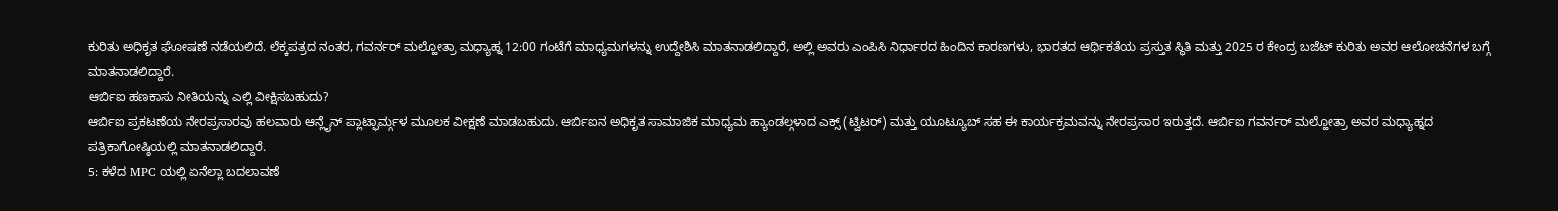ಕುರಿತು ಅಧಿಕೃತ ಘೋಷಣೆ ನಡೆಯಲಿದೆ. ಲೆಕ್ಕಪತ್ರದ ನಂತರ, ಗವರ್ನರ್ ಮಲ್ಹೋತ್ರಾ ಮಧ್ಯಾಹ್ನ 12:00 ಗಂಟೆಗೆ ಮಾಧ್ಯಮಗಳನ್ನು ಉದ್ದೇಶಿಸಿ ಮಾತನಾಡಲಿದ್ದಾರೆ, ಅಲ್ಲಿ ಅವರು ಎಂಪಿಸಿ ನಿರ್ಧಾರದ ಹಿಂದಿನ ಕಾರಣಗಳು, ಭಾರತದ ಆರ್ಥಿಕತೆಯ ಪ್ರಸ್ತುತ ಸ್ಥಿತಿ ಮತ್ತು 2025 ರ ಕೇಂದ್ರ ಬಜೆಟ್ ಕುರಿತು ಅವರ ಆಲೋಚನೆಗಳ ಬಗ್ಗೆ ಮಾತನಾಡಲಿದ್ದಾರೆ.
ಆರ್ಬಿಐ ಹಣಕಾಸು ನೀತಿಯನ್ನು ಎಲ್ಲಿ ವೀಕ್ಷಿಸಬಹುದು?
ಆರ್ಬಿಐ ಪ್ರಕಟಣೆಯ ನೇರಪ್ರಸಾರವು ಹಲವಾರು ಆನ್ಲೈನ್ ಪ್ಲಾಟ್ಫಾರ್ಮ್ಗಳ ಮೂಲಕ ವೀಕ್ಷಣೆ ಮಾಡಬಹುದು. ಆರ್ಬಿಐನ ಅಧಿಕೃತ ಸಾಮಾಜಿಕ ಮಾಧ್ಯಮ ಹ್ಯಾಂಡಲ್ಗಳಾದ ಎಕ್ಸ್ (ಟ್ವಿಟರ್) ಮತ್ತು ಯೂಟ್ಯೂಬ್ ಸಹ ಈ ಕಾರ್ಯಕ್ರಮವನ್ನು ನೇರಪ್ರಸಾರ ಇರುತ್ತದೆ. ಆರ್ಬಿಐ ಗವರ್ನರ್ ಮಲ್ಹೋತ್ರಾ ಅವರ ಮಧ್ಯಾಹ್ನದ ಪತ್ರಿಕಾಗೋಷ್ಠಿಯಲ್ಲಿ ಮಾತನಾಡಲಿದ್ದಾರೆ.
5: ಕಳೆದ MPC ಯಲ್ಲಿ ಏನೆಲ್ಲಾ ಬದಲಾವಣೆ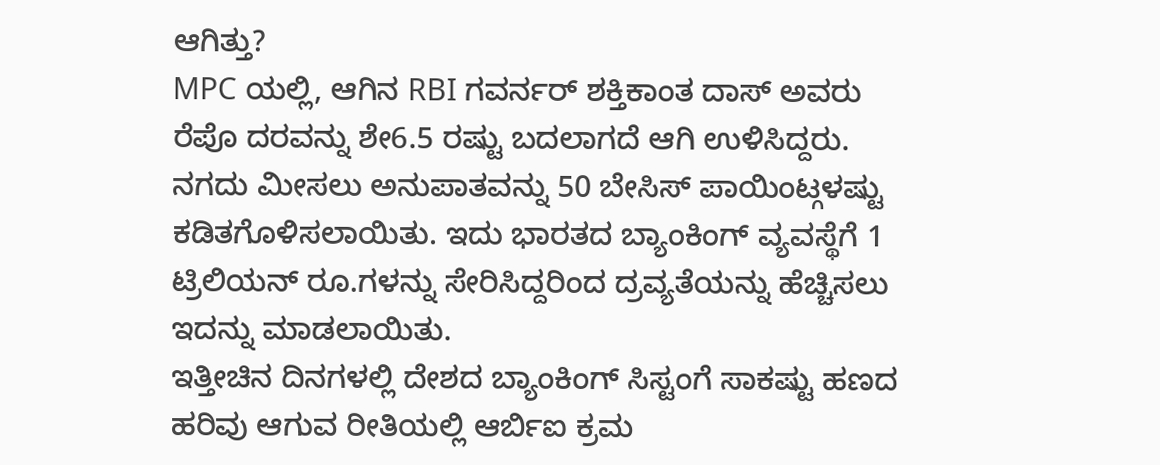ಆಗಿತ್ತು?
MPC ಯಲ್ಲಿ, ಆಗಿನ RBI ಗವರ್ನರ್ ಶಕ್ತಿಕಾಂತ ದಾಸ್ ಅವರು ರೆಪೊ ದರವನ್ನು ಶೇ6.5 ರಷ್ಟು ಬದಲಾಗದೆ ಆಗಿ ಉಳಿಸಿದ್ದರು. ನಗದು ಮೀಸಲು ಅನುಪಾತವನ್ನು 50 ಬೇಸಿಸ್ ಪಾಯಿಂಟ್ಗಳಷ್ಟು ಕಡಿತಗೊಳಿಸಲಾಯಿತು. ಇದು ಭಾರತದ ಬ್ಯಾಂಕಿಂಗ್ ವ್ಯವಸ್ಥೆಗೆ 1 ಟ್ರಿಲಿಯನ್ ರೂ.ಗಳನ್ನು ಸೇರಿಸಿದ್ದರಿಂದ ದ್ರವ್ಯತೆಯನ್ನು ಹೆಚ್ಚಿಸಲು ಇದನ್ನು ಮಾಡಲಾಯಿತು.
ಇತ್ತೀಚಿನ ದಿನಗಳಲ್ಲಿ ದೇಶದ ಬ್ಯಾಂಕಿಂಗ್ ಸಿಸ್ಟಂಗೆ ಸಾಕಷ್ಟು ಹಣದ ಹರಿವು ಆಗುವ ರೀತಿಯಲ್ಲಿ ಆರ್ಬಿಐ ಕ್ರಮ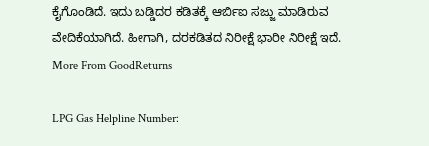ಕೈಗೊಂಡಿದೆ. ಇದು ಬಡ್ಡಿದರ ಕಡಿತಕ್ಕೆ ಆರ್ಬಿಐ ಸಜ್ಜು ಮಾಡಿರುವ ವೇದಿಕೆಯಾಗಿದೆ. ಹೀಗಾಗಿ, ದರಕಡಿತದ ನಿರೀಕ್ಷೆ ಭಾರೀ ನಿರೀಕ್ಷೆ ಇದೆ.
More From GoodReturns

LPG Gas Helpline Number: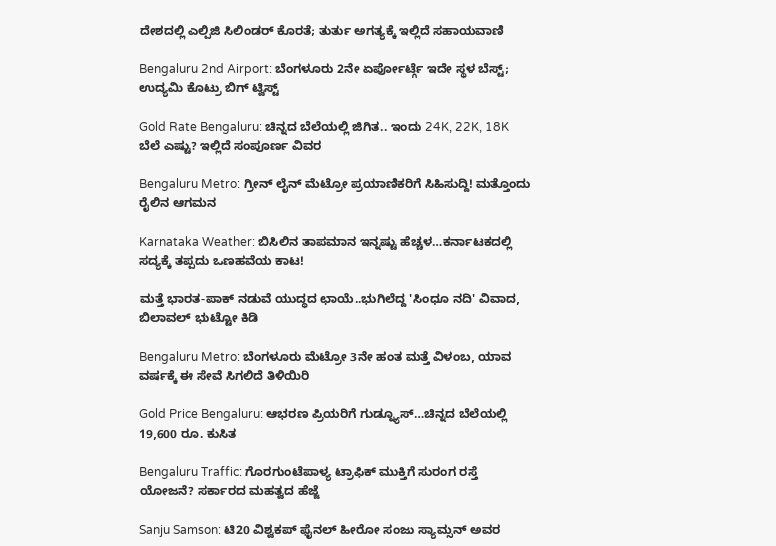ದೇಶದಲ್ಲಿ ಎಲ್ಪಿಜಿ ಸಿಲಿಂಡರ್ ಕೊರತೆ; ತುರ್ತು ಅಗತ್ಯಕ್ಕೆ ಇಲ್ಲಿದೆ ಸಹಾಯವಾಣಿ

Bengaluru 2nd Airport: ಬೆಂಗಳೂರು 2ನೇ ಏರ್ಪೋರ್ಟ್ಗೆ ಇದೇ ಸ್ಥಳ ಬೆಸ್ಟ್; ಉದ್ಯಮಿ ಕೊಟ್ರು ಬಿಗ್ ಟ್ವಿಸ್ಟ್

Gold Rate Bengaluru: ಚಿನ್ನದ ಬೆಲೆಯಲ್ಲಿ ಜಿಗಿತ.. ಇಂದು 24K, 22K, 18K ಬೆಲೆ ಎಷ್ಟು? ಇಲ್ಲಿದೆ ಸಂಪೂರ್ಣ ವಿವರ

Bengaluru Metro: ಗ್ರೀನ್ ಲೈನ್ ಮೆಟ್ರೋ ಪ್ರಯಾಣಿಕರಿಗೆ ಸಿಹಿಸುದ್ದಿ! ಮತ್ತೊಂದು ರೈಲಿನ ಆಗಮನ

Karnataka Weather: ಬಿಸಿಲಿನ ತಾಪಮಾನ ಇನ್ನಷ್ಟು ಹೆಚ್ಚಳ…ಕರ್ನಾಟಕದಲ್ಲಿ ಸದ್ಯಕ್ಕೆ ತಪ್ಪದು ಒಣಹವೆಯ ಕಾಟ!

ಮತ್ತೆ ಭಾರತ-ಪಾಕ್ ನಡುವೆ ಯುದ್ಧದ ಛಾಯೆ..ಭುಗಿಲೆದ್ದ 'ಸಿಂಧೂ ನದಿ' ವಿವಾದ, ಬಿಲಾವಲ್ ಭುಟ್ಟೋ ಕಿಡಿ

Bengaluru Metro: ಬೆಂಗಳೂರು ಮೆಟ್ರೋ 3ನೇ ಹಂತ ಮತ್ತೆ ವಿಳಂಬ, ಯಾವ ವರ್ಷಕ್ಕೆ ಈ ಸೇವೆ ಸಿಗಲಿದೆ ತಿಳಿಯಿರಿ

Gold Price Bengaluru: ಆಭರಣ ಪ್ರಿಯರಿಗೆ ಗುಡ್ನ್ಯೂಸ್…ಚಿನ್ನದ ಬೆಲೆಯಲ್ಲಿ 19,600 ರೂ. ಕುಸಿತ

Bengaluru Traffic: ಗೊರಗುಂಟೆಪಾಳ್ಯ ಟ್ರಾಫಿಕ್ ಮುಕ್ತಿಗೆ ಸುರಂಗ ರಸ್ತೆ ಯೋಜನೆ? ಸರ್ಕಾರದ ಮಹತ್ವದ ಹೆಜ್ಜೆ

Sanju Samson: ಟಿ20 ವಿಶ್ವಕಪ್ ಫೈನಲ್ ಹೀರೋ ಸಂಜು ಸ್ಯಾಮ್ಸನ್ ಅವರ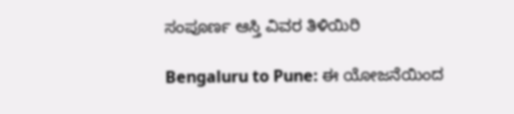ಸಂಪೂರ್ಣ ಆಸ್ತಿ ವಿವರ ತಿಳಿಯಿರಿ

Bengaluru to Pune: ಈ ಯೋಜನೆಯಿಂದ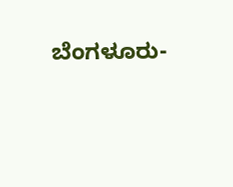ಬೆಂಗಳೂರು-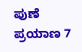ಪುಣೆ ಪ್ರಯಾಣ 7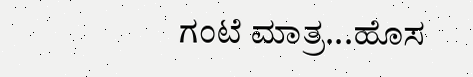ಗಂಟೆ ಮಾತ್ರ...ಹೊಸ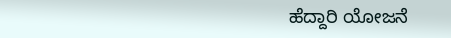ಹೆದ್ದಾರಿ ಯೋಜನೆ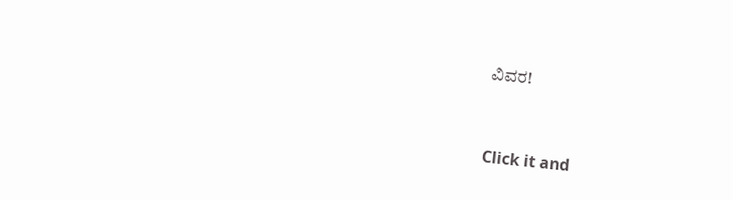ವಿವರ!



Click it and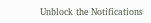Unblock the Notifications